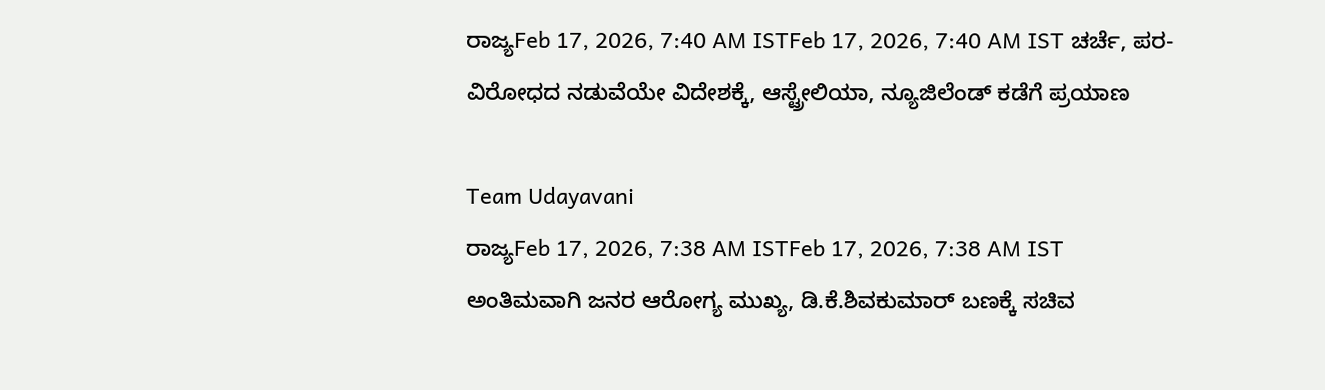ರಾಜ್ಯFeb 17, 2026, 7:40 AM ISTFeb 17, 2026, 7:40 AM IST ಚರ್ಚೆ, ಪರ-ವಿರೋಧದ ನಡುವೆಯೇ ವಿದೇಶಕ್ಕೆ, ಆಸ್ಟ್ರೇಲಿಯಾ, ನ್ಯೂಜಿಲೆಂಡ್ ಕಡೆಗೆ ಪ್ರಯಾಣ

Team Udayavani
ರಾಜ್ಯFeb 17, 2026, 7:38 AM ISTFeb 17, 2026, 7:38 AM IST
ಅಂತಿಮವಾಗಿ ಜನರ ಆರೋಗ್ಯ ಮುಖ್ಯ, ಡಿ.ಕೆ.ಶಿವಕುಮಾರ್ ಬಣಕ್ಕೆ ಸಚಿವ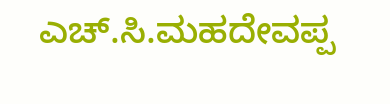ಎಚ್.ಸಿ.ಮಹದೇವಪ್ಪ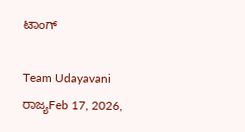ಟಾಂಗ್

Team Udayavani
ರಾಜ್ಯFeb 17, 2026,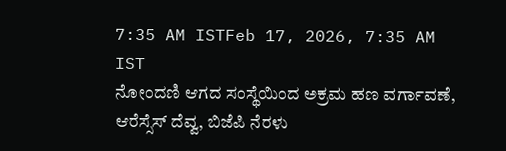7:35 AM ISTFeb 17, 2026, 7:35 AM IST
ನೋಂದಣಿ ಆಗದ ಸಂಸ್ಥೆಯಿಂದ ಅಕ್ರಮ ಹಣ ವರ್ಗಾವಣೆ, ಆರೆಸ್ಸೆಸ್ ದೆವ್ವ, ಬಿಜೆಪಿ ನೆರಳು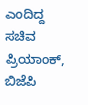ಎಂದಿದ್ದ ಸಚಿವ ಪ್ರಿಯಾಂಕ್, ಬಿಜೆಪಿ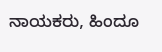ನಾಯಕರು, ಹಿಂದೂ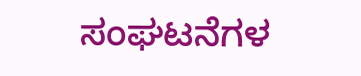ಸಂಘಟನೆಗಳ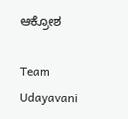ಆಕ್ರೋಶ

Team Udayavani